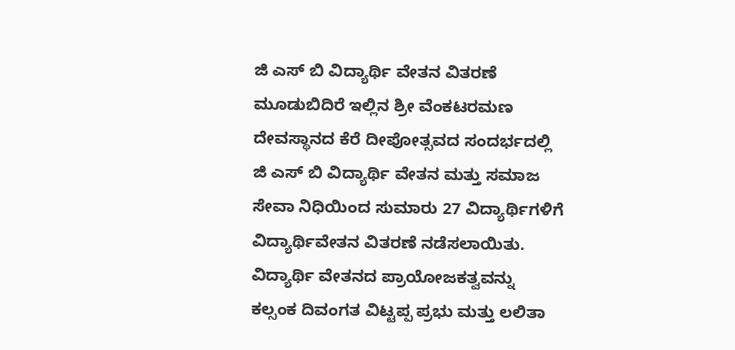ಜಿ ಎಸ್ ಬಿ ವಿದ್ಯಾರ್ಥಿ ವೇತನ ವಿತರಣೆ ಮೂಡುಬಿದಿರೆ ಇಲ್ಲಿನ ಶ್ರೀ ವೆಂಕಟರಮಣ ದೇವಸ್ಥಾನದ ಕೆರೆ ದೀಪೋತ್ಸವದ ಸಂದರ್ಭದಲ್ಲಿ ಜಿ ಎಸ್ ಬಿ ವಿದ್ಯಾರ್ಥಿ ವೇತನ ಮತ್ತು ಸಮಾಜ ಸೇವಾ ನಿಧಿಯಿಂದ ಸುಮಾರು 27 ವಿದ್ಯಾರ್ಥಿಗಳಿಗೆ ವಿದ್ಯಾರ್ಥಿವೇತನ ವಿತರಣೆ ನಡೆಸಲಾಯಿತು. ವಿದ್ಯಾರ್ಥಿ ವೇತನದ ಪ್ರಾಯೋಜಕತ್ವವನ್ನು ಕಲ್ಸಂಕ ದಿವಂಗತ ವಿಟ್ಟಪ್ಪ ಪ್ರಭು ಮತ್ತು ಲಲಿತಾ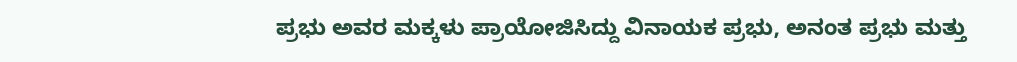ಪ್ರಭು ಅವರ ಮಕ್ಕಳು ಪ್ರಾಯೋಜಿಸಿದ್ದು ವಿನಾಯಕ ಪ್ರಭು, ಅನಂತ ಪ್ರಭು ಮತ್ತು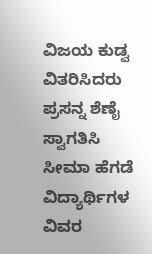ವಿಜಯ ಕುಡ್ವ ವಿತರಿಸಿದರು ಪ್ರಸನ್ನ ಶೆಣೈ ಸ್ವಾಗತಿಸಿ ಸೀಮಾ ಹೆಗಡೆ ವಿದ್ಯಾರ್ಥಿಗಳ ವಿವರ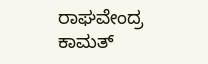ರಾಘವೇಂದ್ರ ಕಾಮತ್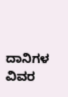ದಾನಿಗಳ ವಿವರ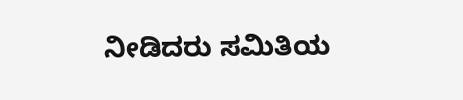ನೀಡಿದರು ಸಮಿತಿಯ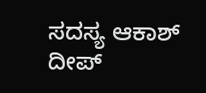ಸದಸ್ಯ ಆಕಾಶ್ ದೀಪ್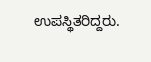ಉಪಸ್ಥಿತರಿದ್ದರು.